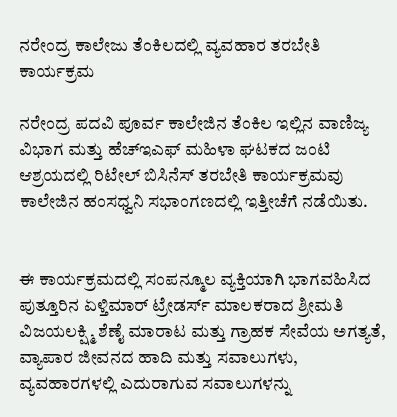ನರೇಂದ್ರ ಕಾಲೇಜು ತೆಂಕಿಲದಲ್ಲಿ ವ್ಯವಹಾರ ತರಬೇತಿ ಕಾರ್ಯಕ್ರಮ

ನರೇಂದ್ರ ಪದವಿ ಪೂರ್ವ ಕಾಲೇಜಿನ ತೆಂಕಿಲ ಇಲ್ಲಿನ ವಾಣಿಜ್ಯ ವಿಭಾಗ ಮತ್ತು ಹೆಚ್ಇಎಫ್ ಮಹಿಳಾ ಘಟಕದ ಜಂಟಿ ಆಶ್ರಯದಲ್ಲಿ ರಿಟೇಲ್ ಬಿಸಿನೆಸ್ ತರಬೇತಿ ಕಾರ್ಯಕ್ರಮವು ಕಾಲೇಜಿನ ಹಂಸಧ್ವನಿ ಸಭಾಂಗಣದಲ್ಲಿ ಇತ್ತೀಚೆಗೆ ನಡೆಯಿತು.


ಈ ಕಾರ್ಯಕ್ರಮದಲ್ಲಿ ಸಂಪನ್ಮೂಲ ವ್ಯಕ್ತಿಯಾಗಿ ಭಾಗವಹಿಸಿದ ಪುತ್ತೂರಿನ ಏಳ್ತಿಮಾರ್ ಟ್ರೇಡರ್ಸ್ ಮಾಲಕರಾದ ಶ್ರೀಮತಿ ವಿಜಯಲಕ್ಷ್ಮಿ ಶೆಣೈ ಮಾರಾಟ ಮತ್ತು ಗ್ರಾಹಕ ಸೇವೆಯ ಅಗತ್ಯತೆ, ವ್ಯಾಪಾರ ಜೀವನದ ಹಾದಿ ಮತ್ತು ಸವಾಲುಗಳು, ವ್ಯವಹಾರಗಳಲ್ಲಿ ಎದುರಾಗುವ ಸವಾಲುಗಳನ್ನು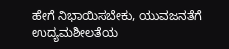ಹೇಗೆ ನಿಭಾಯಿಸಬೇಕು, ಯುವಜನತೆಗೆ ಉದ್ಯಮಶೀಲತೆಯ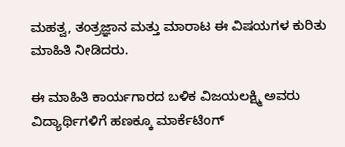ಮಹತ್ವ, ತಂತ್ರಜ್ಞಾನ ಮತ್ತು ಮಾರಾಟ ಈ ವಿಷಯಗಳ ಕುರಿತು ಮಾಹಿತಿ ನೀಡಿದರು.

ಈ ಮಾಹಿತಿ ಕಾರ್ಯಗಾರದ ಬಳಿಕ ವಿಜಯಲಕ್ಷ್ಮಿ ಅವರು ವಿದ್ಯಾರ್ಥಿಗಳಿಗೆ ಹಣಕ್ಕೂ ಮಾರ್ಕೆಟಿಂಗ್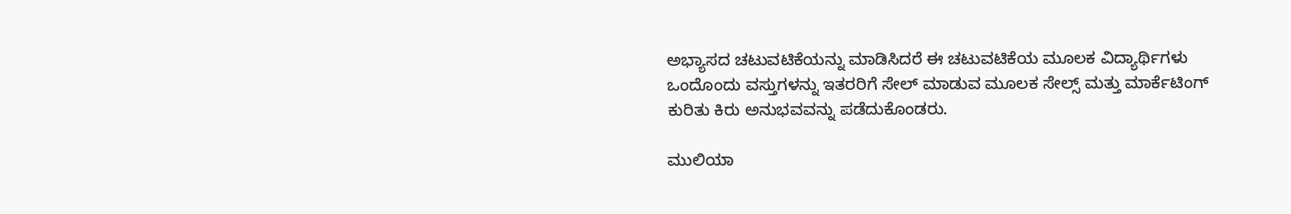ಅಭ್ಯಾಸದ ಚಟುವಟಿಕೆಯನ್ನು ಮಾಡಿಸಿದರೆ ಈ ಚಟುವಟಿಕೆಯ ಮೂಲಕ ವಿದ್ಯಾರ್ಥಿಗಳು ಒಂದೊಂದು ವಸ್ತುಗಳನ್ನು ಇತರರಿಗೆ ಸೇಲ್ ಮಾಡುವ ಮೂಲಕ ಸೇಲ್ಸ್ ಮತ್ತು ಮಾರ್ಕೆಟಿಂಗ್ ಕುರಿತು ಕಿರು ಅನುಭವವನ್ನು ಪಡೆದುಕೊಂಡರು.

ಮುಲಿಯಾ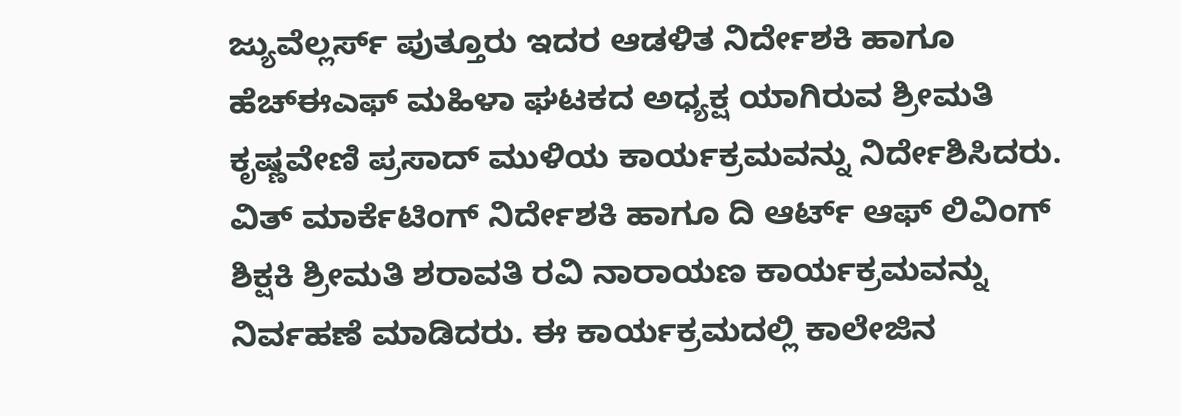ಜ್ಯುವೆಲ್ಲರ್ಸ್ ಪುತ್ತೂರು ಇದರ ಆಡಳಿತ ನಿರ್ದೇಶಕಿ ಹಾಗೂ ಹೆಚ್ಈಎಫ್ ಮಹಿಳಾ ಘಟಕದ ಅಧ್ಯಕ್ಷ ಯಾಗಿರುವ ಶ್ರೀಮತಿ ಕೃಷ್ಣವೇಣಿ ಪ್ರಸಾದ್ ಮುಳಿಯ ಕಾರ್ಯಕ್ರಮವನ್ನು ನಿರ್ದೇಶಿಸಿದರು. ವಿತ್ ಮಾರ್ಕೆಟಿಂಗ್ ನಿರ್ದೇಶಕಿ ಹಾಗೂ ದಿ ಆರ್ಟ್ ಆಫ್ ಲಿವಿಂಗ್ ಶಿಕ್ಷಕಿ ಶ್ರೀಮತಿ ಶರಾವತಿ ರವಿ ನಾರಾಯಣ ಕಾರ್ಯಕ್ರಮವನ್ನು ನಿರ್ವಹಣೆ ಮಾಡಿದರು. ಈ ಕಾರ್ಯಕ್ರಮದಲ್ಲಿ ಕಾಲೇಜಿನ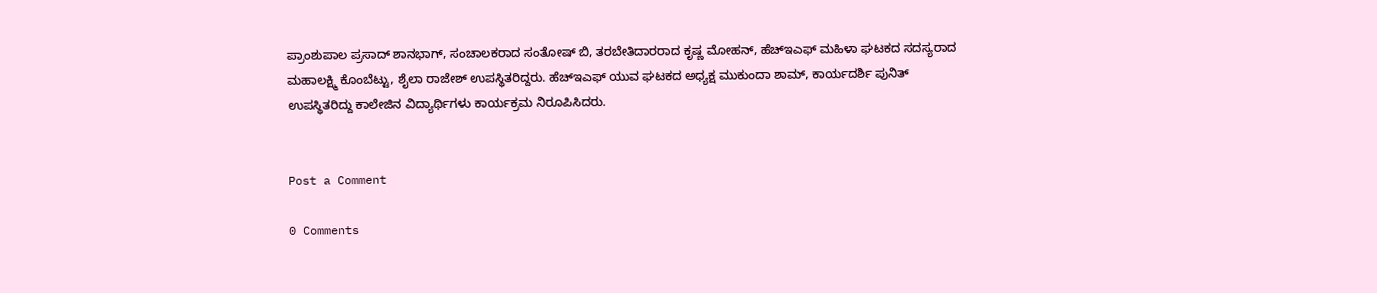ಪ್ರಾಂಶುಪಾಲ ಪ್ರಸಾದ್ ಶಾನಭಾಗ್, ಸಂಚಾಲಕರಾದ ಸಂತೋಷ್ ಬಿ, ತರಬೇತಿದಾರರಾದ ಕೃಷ್ಣ ಮೋಹನ್, ಹೆಚ್ಇಎಫ್ ಮಹಿಳಾ ಘಟಕದ ಸದಸ್ಯರಾದ ಮಹಾಲಕ್ಷ್ಮಿ ಕೊಂಬೆಟ್ಟು, ಶೈಲಾ ರಾಜೇಶ್ ಉಪಸ್ಥಿತರಿದ್ದರು. ಹೆಚ್ಇಎಫ್ ಯುವ ಘಟಕದ ಅಧ್ಯಕ್ಷ ಮುಕುಂದಾ ಶಾಮ್, ಕಾರ್ಯದರ್ಶಿ ಪುನಿತ್ ಉಪಸ್ಥಿತರಿದ್ದು ಕಾಲೇಜಿನ ವಿದ್ಯಾರ್ಥಿಗಳು ಕಾರ್ಯಕ್ರಮ ನಿರೂಪಿಸಿದರು.


Post a Comment

0 Comments